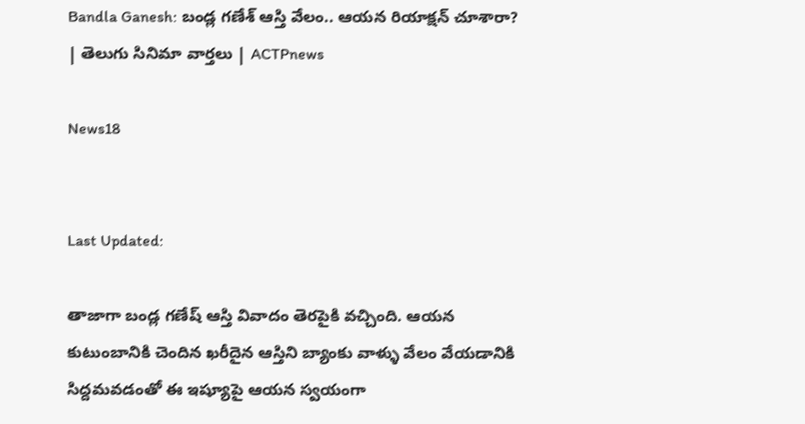Bandla Ganesh: బండ్ల గణేశ్‌ ఆస్తి వేలం.. ఆయన రియాక్షన్ చూశారా? | తెలుగు సినిమా వార్తలు | ACTPnews

News18


Last Updated:

తాజాగా బండ్ల గణేష్ ఆస్తి వివాదం తెరపైకి వచ్చింది. ఆయన కుటుంబానికి చెందిన ఖరీదైన ఆస్తిని బ్యాంకు వాళ్ళు వేలం వేయడానికి సిద్దమవడంతో ఈ ఇష్యూపై ఆయన స్వయంగా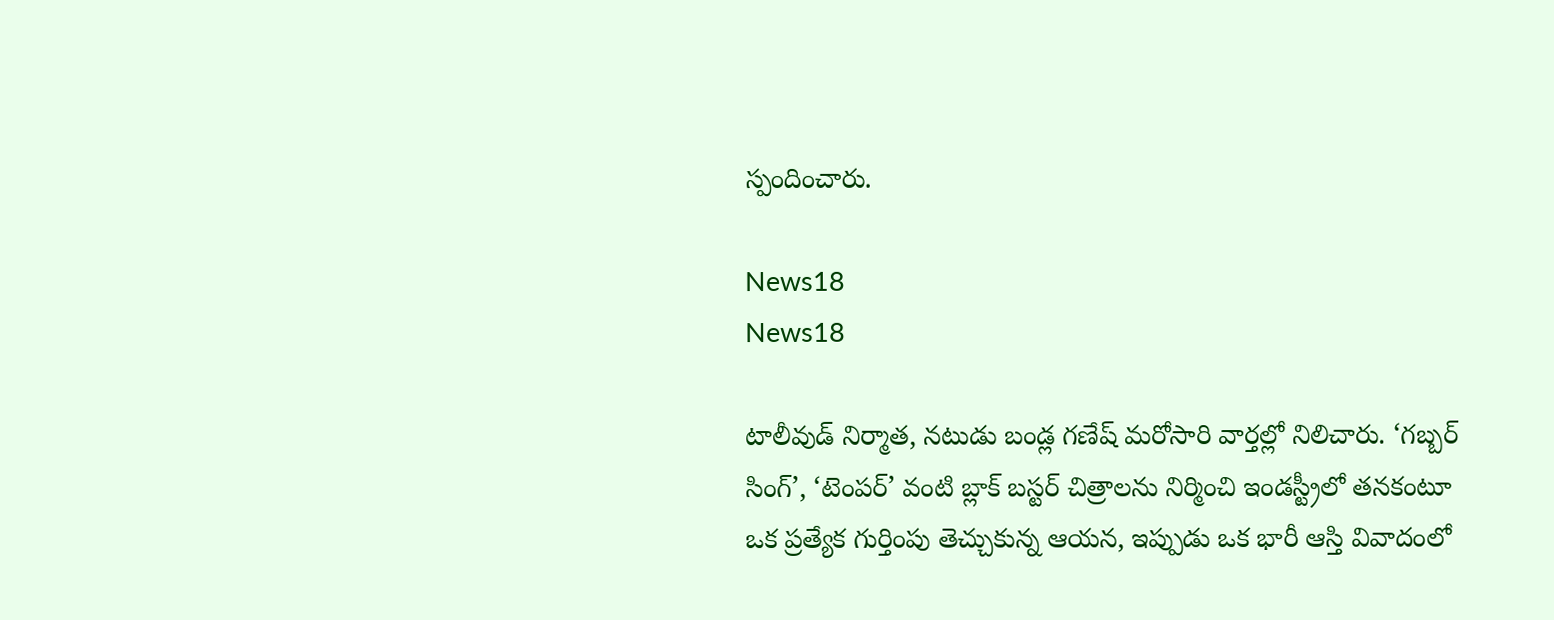స్పందించారు.

News18
News18

టాలీవుడ్ నిర్మాత, నటుడు బండ్ల గణేష్ మరోసారి వార్తల్లో నిలిచారు. ‘గబ్బర్ సింగ్’, ‘టెంపర్’ వంటి బ్లాక్ బస్టర్ చిత్రాలను నిర్మించి ఇండస్ట్రీలో తనకంటూ ఒక ప్రత్యేక గుర్తింపు తెచ్చుకున్న ఆయన, ఇప్పుడు ఒక భారీ ఆస్తి వివాదంలో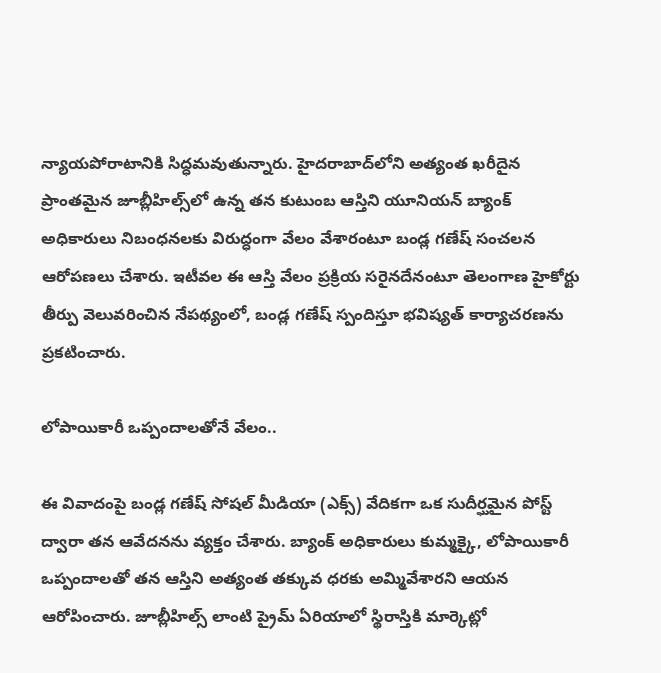న్యాయపోరాటానికి సిద్ధమవుతున్నారు. హైదరాబాద్‌లోని అత్యంత ఖరీదైన ప్రాంతమైన జూబ్లీహిల్స్‌లో ఉన్న తన కుటుంబ ఆస్తిని యూనియన్ బ్యాంక్ అధికారులు నిబంధనలకు విరుద్ధంగా వేలం వేశారంటూ బండ్ల గణేష్ సంచలన ఆరోపణలు చేశారు. ఇటీవల ఈ ఆస్తి వేలం ప్రక్రియ సరైనదేనంటూ తెలంగాణ హైకోర్టు తీర్పు వెలువరించిన నేపథ్యంలో, బండ్ల గణేష్ స్పందిస్తూ భవిష్యత్ కార్యాచరణను ప్రకటించారు.

లోపాయికారీ ఒప్పందాలతోనే వేలం..

ఈ వివాదంపై బండ్ల గణేష్ సోషల్ మీడియా (ఎక్స్) వేదికగా ఒక సుదీర్ఘమైన పోస్ట్ ద్వారా తన ఆవేదనను వ్యక్తం చేశారు. బ్యాంక్ అధికారులు కుమ్మక్కై, లోపాయికారీ ఒప్పందాలతో తన ఆస్తిని అత్యంత తక్కువ ధరకు అమ్మివేశారని ఆయన ఆరోపించారు. జూబ్లీహిల్స్ లాంటి ప్రైమ్ ఏరియాలో స్థిరాస్తికి మార్కెట్లో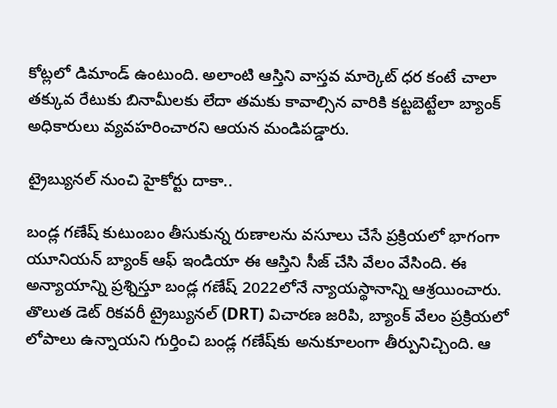కోట్లలో డిమాండ్ ఉంటుంది. అలాంటి ఆస్తిని వాస్తవ మార్కెట్ ధర కంటే చాలా తక్కువ రేటుకు బినామీలకు లేదా తమకు కావాల్సిన వారికి కట్టబెట్టేలా బ్యాంక్ అధికారులు వ్యవహరించారని ఆయన మండిపడ్డారు.

ట్రైబ్యునల్ నుంచి హైకోర్టు దాకా..

బండ్ల గణేష్ కుటుంబం తీసుకున్న రుణాలను వసూలు చేసే ప్రక్రియలో భాగంగా యూనియన్ బ్యాంక్ ఆఫ్ ఇండియా ఈ ఆస్తిని సీజ్ చేసి వేలం వేసింది. ఈ అన్యాయాన్ని ప్రశ్నిస్తూ బండ్ల గణేష్ 2022లోనే న్యాయస్థానాన్ని ఆశ్రయించారు. తొలుత డెట్ రికవరీ ట్రైబ్యునల్ (DRT) విచారణ జరిపి, బ్యాంక్ వేలం ప్రక్రియలో లోపాలు ఉన్నాయని గుర్తించి బండ్ల గణేష్‌కు అనుకూలంగా తీర్పునిచ్చింది. ఆ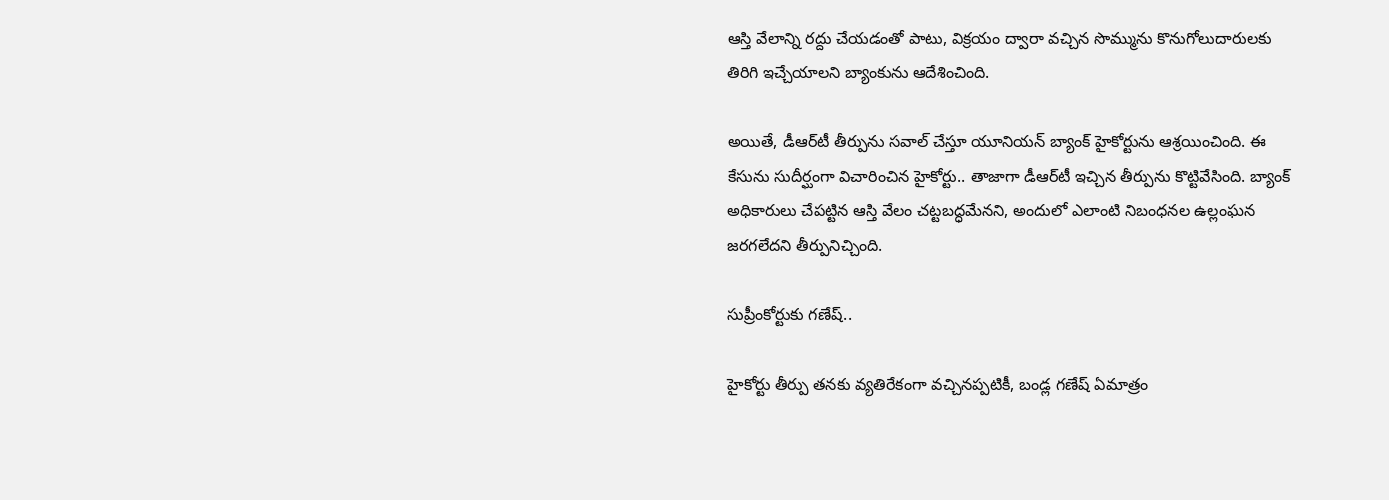ఆస్తి వేలాన్ని రద్దు చేయడంతో పాటు, విక్రయం ద్వారా వచ్చిన సొమ్మును కొనుగోలుదారులకు తిరిగి ఇచ్చేయాలని బ్యాంకును ఆదేశించింది.

అయితే, డీఆర్‌టీ తీర్పును సవాల్ చేస్తూ యూనియన్ బ్యాంక్ హైకోర్టును ఆశ్రయించింది. ఈ కేసును సుదీర్ఘంగా విచారించిన హైకోర్టు.. తాజాగా డీఆర్‌టీ ఇచ్చిన తీర్పును కొట్టివేసింది. బ్యాంక్ అధికారులు చేపట్టిన ఆస్తి వేలం చట్టబద్ధమేనని, అందులో ఎలాంటి నిబంధనల ఉల్లంఘన జరగలేదని తీర్పునిచ్చింది.

సుప్రీంకోర్టుకు గణేష్..

హైకోర్టు తీర్పు తనకు వ్యతిరేకంగా వచ్చినప్పటికీ, బండ్ల గణేష్ ఏమాత్రం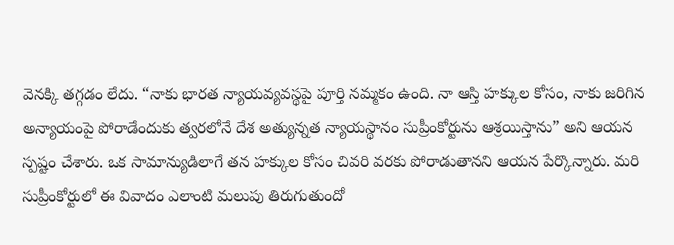వెనక్కి తగ్గడం లేదు. “నాకు భారత న్యాయవ్యవస్థపై పూర్తి నమ్మకం ఉంది. నా ఆస్తి హక్కుల కోసం, నాకు జరిగిన అన్యాయంపై పోరాడేందుకు త్వరలోనే దేశ అత్యున్నత న్యాయస్థానం సుప్రీంకోర్టును ఆశ్రయిస్తాను” అని ఆయన స్పష్టం చేశారు. ఒక సామాన్యుడిలాగే తన హక్కుల కోసం చివరి వరకు పోరాడుతానని ఆయన పేర్కొన్నారు. మరి సుప్రీంకోర్టులో ఈ వివాదం ఎలాంటి మలుపు తిరుగుతుందో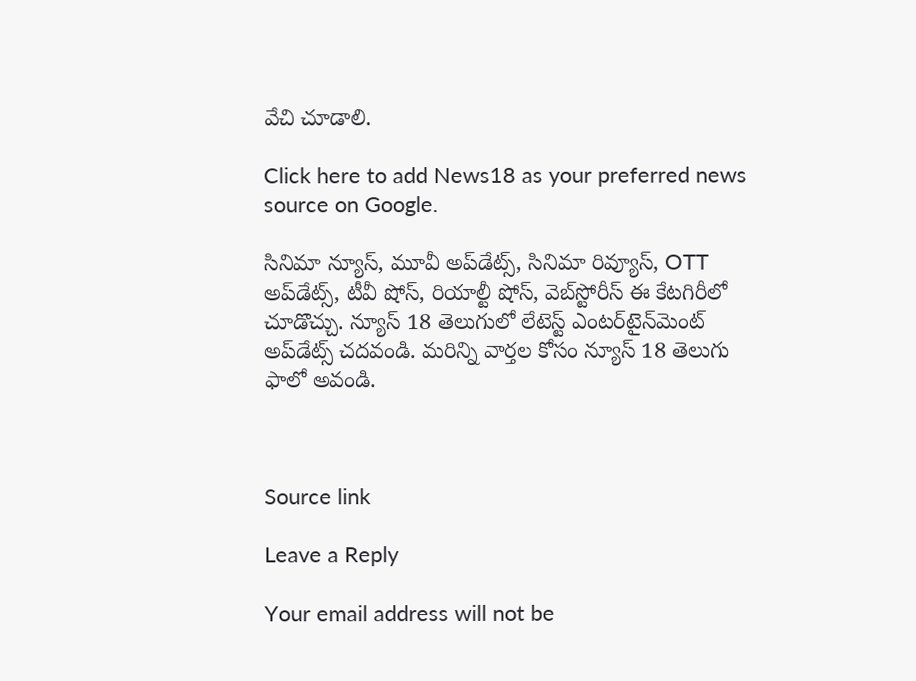వేచి చూడాలి.

Click here to add News18 as your preferred news source on Google.

సినిమా న్యూస్, మూవీ అప్‌డేట్స్, సినిమా రివ్యూస్, OTT అప్‌డేట్స్, టీవీ షోస్‌, రియాల్టీ షోస్‌, వెబ్‌స్టోరీస్ ఈ కేటగిరీలో చూడొచ్చు. న్యూస్ 18 తెలుగులో లేటెస్ట్ ఎంటర్‌టైన్‌మెంట్ అప్‌డేట్స్ చదవండి. మరిన్ని వార్తల కోసం న్యూస్ 18 తెలుగు ఫాలో అవండి.



Source link

Leave a Reply

Your email address will not be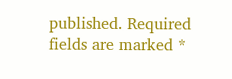published. Required fields are marked *